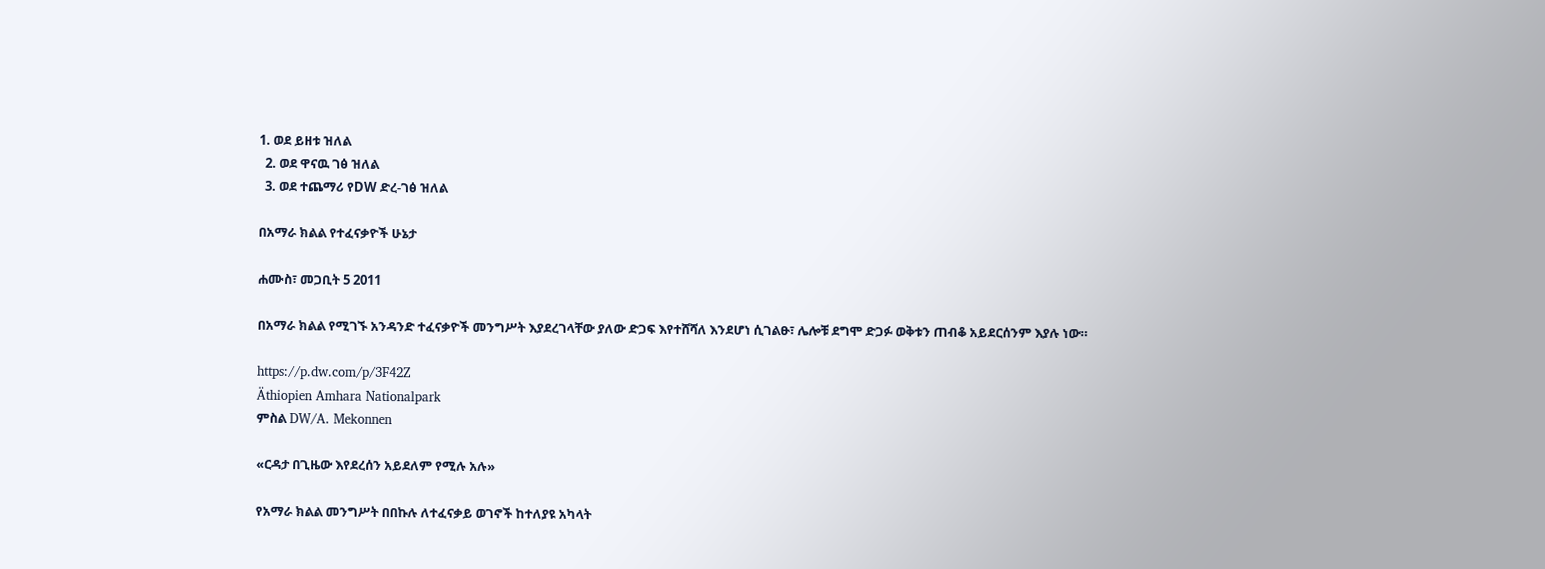1. ወደ ይዘቱ ዝለል
  2. ወደ ዋናዉ ገፅ ዝለል
  3. ወደ ተጨማሪ የDW ድረ-ገፅ ዝለል

በአማራ ክልል የተፈናቃዮች ሁኔታ

ሐሙስ፣ መጋቢት 5 2011

በአማራ ክልል የሚገኙ አንዳንድ ተፈናቃዮች መንግሥት እያደረገላቸው ያለው ድጋፍ እየተሸሻለ እንደሆነ ሲገልፁ፣ ሌሎቹ ደግሞ ድጋፉ ወቅቱን ጠብቆ አይደርሰንም እያሉ ነው።

https://p.dw.com/p/3F42Z
Äthiopien Amhara Nationalpark
ምስል DW/A. Mekonnen

«ርዳታ በጊዜው እየደረሰን አይደለም የሚሉ አሉ»

የአማራ ክልል መንግሥት በበኩሉ ለተፈናቃይ ወገኖች ከተለያዩ አካላት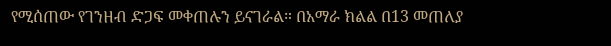የሚሰጠው የገንዘብ ድጋፍ መቀጠሉን ይናገራል። በአማራ ክልል በ13 መጠለያ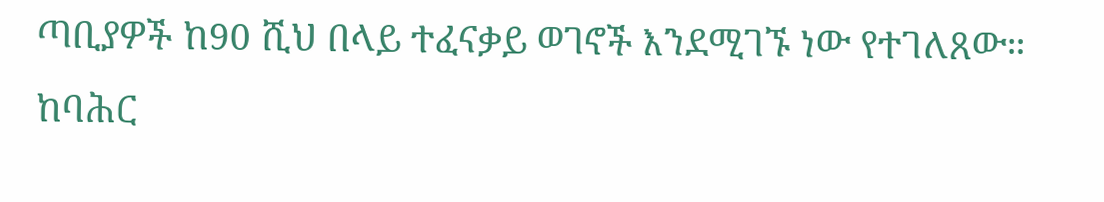ጣቢያዎች ከ90 ሺህ በላይ ተፈናቃይ ወገኖች እንደሚገኙ ነው የተገለጸው። ከባሕር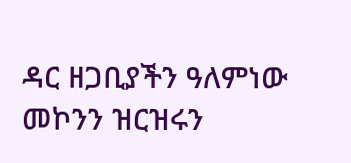ዳር ዘጋቢያችን ዓለምነው መኮንን ዝርዝሩን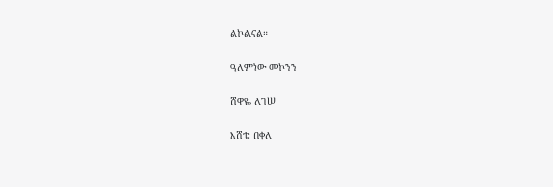ልኮልናል።

ዓለምነው መኮንን

ሸዋዬ ለገሠ

እሸቴ በቀለ